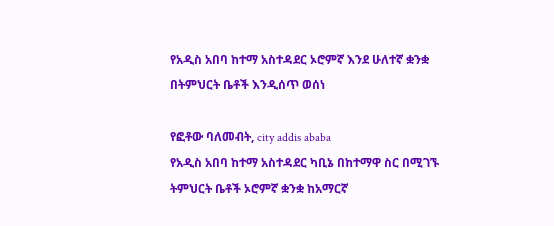የአዲስ አበባ ከተማ አስተዳደር ኦሮምኛ እንደ ሁለተኛ ቋንቋ በትምህርት ቤቶች እንዲሰጥ ወሰነ

የፎቶው ባለመብት, city addis ababa
የአዲስ አበባ ከተማ አስተዳደር ካቢኔ በከተማዋ ስር በሚገኙ ትምህርት ቤቶች ኦሮምኛ ቋንቋ ከአማርኛ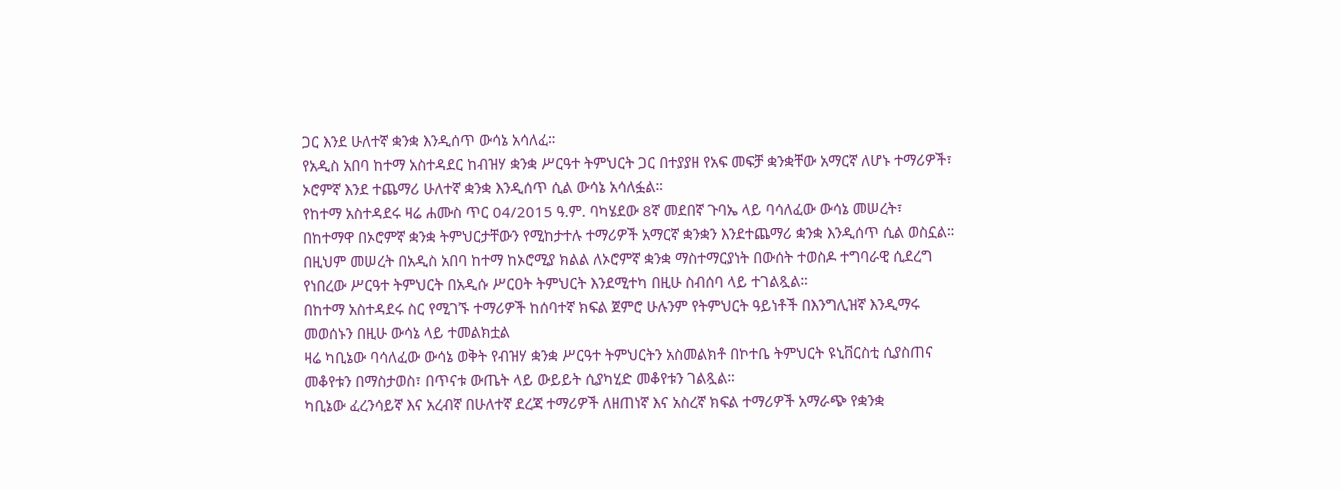ጋር እንደ ሁለተኛ ቋንቋ እንዲሰጥ ውሳኔ አሳለፈ።
የአዲስ አበባ ከተማ አስተዳደር ከብዝሃ ቋንቋ ሥርዓተ ትምህርት ጋር በተያያዘ የአፍ መፍቻ ቋንቋቸው አማርኛ ለሆኑ ተማሪዎች፣ ኦሮምኛ እንደ ተጨማሪ ሁለተኛ ቋንቋ እንዲሰጥ ሲል ውሳኔ አሳለፏል።
የከተማ አስተዳደሩ ዛሬ ሐሙስ ጥር 04/2015 ዓ.ም. ባካሄደው 8ኛ መደበኛ ጉባኤ ላይ ባሳለፈው ውሳኔ መሠረት፣ በከተማዋ በኦሮምኛ ቋንቋ ትምህርታቸውን የሚከታተሉ ተማሪዎች አማርኛ ቋንቋን እንደተጨማሪ ቋንቋ እንዲሰጥ ሲል ወስኗል።
በዚህም መሠረት በአዲስ አበባ ከተማ ከኦሮሚያ ክልል ለኦሮምኛ ቋንቋ ማስተማርያነት በውሰት ተወስዶ ተግባራዊ ሲደረግ የነበረው ሥርዓተ ትምህርት በአዲሱ ሥርዐት ትምህርት እንደሚተካ በዚሁ ስብሰባ ላይ ተገልጿል።
በከተማ አስተዳደሩ ስር የሚገኙ ተማሪዎች ከሰባተኛ ክፍል ጀምሮ ሁሉንም የትምህርት ዓይነቶች በእንግሊዝኛ እንዲማሩ መወሰኑን በዚሁ ውሳኔ ላይ ተመልክቷል
ዛሬ ካቢኔው ባሳለፈው ውሳኔ ወቅት የብዝሃ ቋንቋ ሥርዓተ ትምህርትን አስመልክቶ በኮተቤ ትምህርት ዩኒቨርስቲ ሲያስጠና መቆየቱን በማስታወስ፣ በጥናቱ ውጤት ላይ ውይይት ሲያካሂድ መቆየቱን ገልጿል።
ካቢኔው ፈረንሳይኛ እና አረብኛ በሁለተኛ ደረጃ ተማሪዎች ለዘጠነኛ እና አስረኛ ክፍል ተማሪዎች አማራጭ የቋንቋ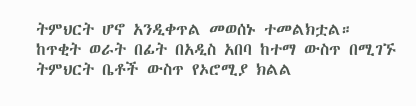ትምህርት ሆኖ አንዲቀጥል መወሰኑ ተመልክቷል።
ከጥቂት ወራት በፊት በአዲስ አበባ ከተማ ውስጥ በሚገኙ ትምህርት ቤቶች ውስጥ የኦሮሚያ ክልል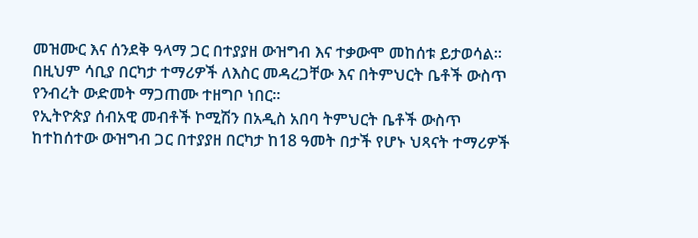መዝሙር እና ሰንደቅ ዓላማ ጋር በተያያዘ ውዝግብ እና ተቃውሞ መከሰቱ ይታወሳል።
በዚህም ሳቢያ በርካታ ተማሪዎች ለእስር መዳረጋቸው እና በትምህርት ቤቶች ውስጥ የንብረት ውድመት ማጋጠሙ ተዘግቦ ነበር።
የኢትዮጵያ ሰብአዊ መብቶች ኮሚሽን በአዲስ አበባ ትምህርት ቤቶች ውስጥ ከተከሰተው ውዝግብ ጋር በተያያዘ በርካታ ከ18 ዓመት በታች የሆኑ ህጻናት ተማሪዎች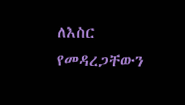ለእስር የመዳረጋቸውን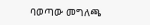ባወጣው መግለጫ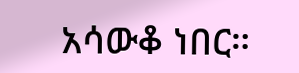አሳውቆ ነበር።